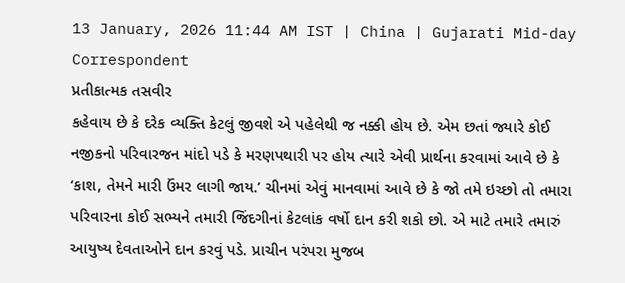13 January, 2026 11:44 AM IST | China | Gujarati Mid-day Correspondent
પ્રતીકાત્મક તસવીર
કહેવાય છે કે દરેક વ્યક્તિ કેટલું જીવશે એ પહેલેથી જ નક્કી હોય છે. એમ છતાં જ્યારે કોઈ નજીકનો પરિવારજન માંદો પડે કે મરણપથારી પર હોય ત્યારે એવી પ્રાર્થના કરવામાં આવે છે કે ‘કાશ, તેમને મારી ઉંમર લાગી જાય.’ ચીનમાં એવું માનવામાં આવે છે કે જો તમે ઇચ્છો તો તમારા પરિવારના કોઈ સભ્યને તમારી જિંદગીનાં કેટલાંક વર્ષો દાન કરી શકો છો. એ માટે તમારે તમારું આયુષ્ય દેવતાઓને દાન કરવું પડે. પ્રાચીન પરંપરા મુજબ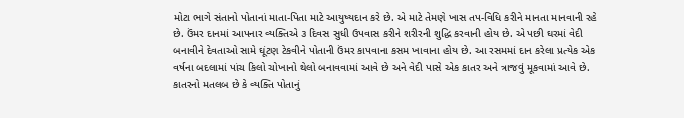મોટા ભાગે સંતાનો પોતાનાં માતા-પિતા માટે આયુષ્યદાન કરે છે. એ માટે તેમણે ખાસ તપ-વિધિ કરીને માનતા માનવાની રહે છે. ઉંમર દાનમાં આપનાર વ્યક્તિએ ૩ દિવસ સુધી ઉપવાસ કરીને શરીરની શુદ્ધિ કરવાની હોય છે. એ પછી ઘરમાં વેદી બનાવીને દેવતાઓ સામે ઘૂંટણ ટેકવીને પોતાની ઉંમર કાપવાના કસમ ખાવાના હોય છે. આ રસમમાં દાન કરેલા પ્રત્યેક એક વર્ષના બદલામાં પાંચ કિલો ચોખાનો થેલો બનાવવામાં આવે છે અને વેદી પાસે એક કાતર અને ત્રાજવું મૂકવામાં આવે છે. કાતરનો મતલબ છે કે વ્યક્તિ પોતાનું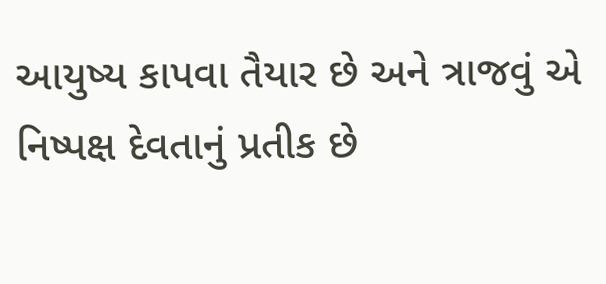આયુષ્ય કાપવા તૈયાર છે અને ત્રાજવું એ નિષ્પક્ષ દેવતાનું પ્રતીક છે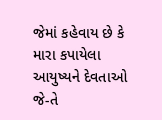જેમાં કહેવાય છે કે મારા કપાયેલા આયુષ્યને દેવતાઓ જે-તે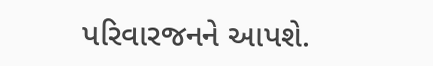પરિવારજનને આપશે.